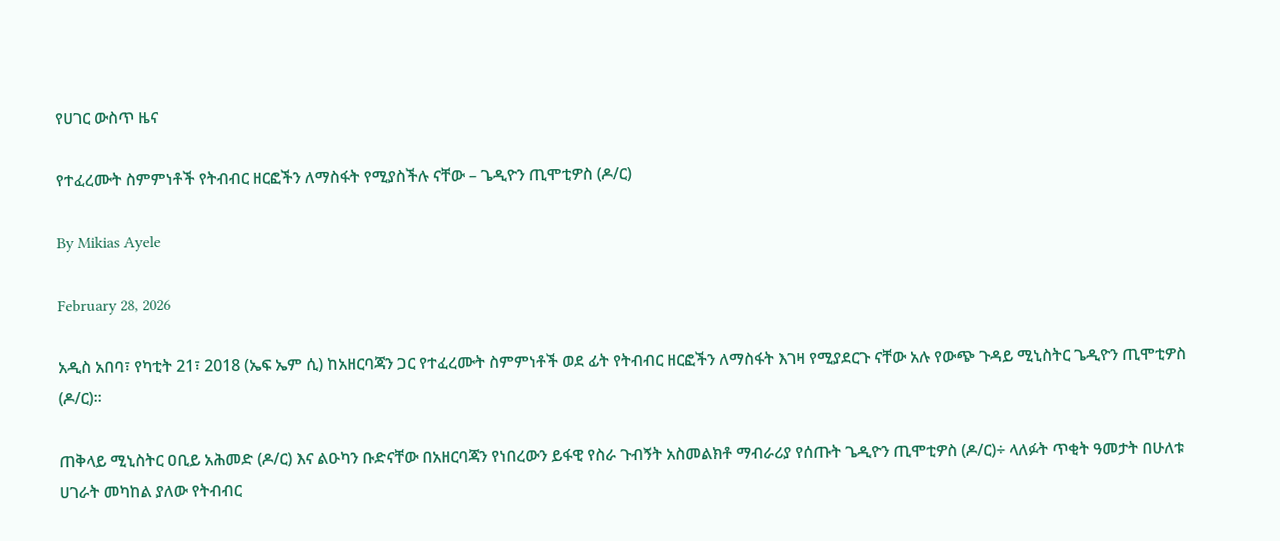የሀገር ውስጥ ዜና

የተፈረሙት ስምምነቶች የትብብር ዘርፎችን ለማስፋት የሚያስችሉ ናቸው – ጌዲዮን ጢሞቲዎስ (ዶ/ር)

By Mikias Ayele

February 28, 2026

አዲስ አበባ፣ የካቲት 21፣ 2018 (ኤፍ ኤም ሲ) ከአዘርባጃን ጋር የተፈረሙት ስምምነቶች ወደ ፊት የትብብር ዘርፎችን ለማስፋት እገዛ የሚያደርጉ ናቸው አሉ የውጭ ጉዳይ ሚኒስትር ጌዲዮን ጢሞቲዎስ (ዶ/ር)።

ጠቅላይ ሚኒስትር ዐቢይ አሕመድ (ዶ/ር) እና ልዑካን ቡድናቸው በአዘርባጃን የነበረውን ይፋዊ የስራ ጉብኝት አስመልክቶ ማብራሪያ የሰጡት ጌዲዮን ጢሞቲዎስ (ዶ/ር)÷ ላለፉት ጥቂት ዓመታት በሁለቱ ሀገራት መካከል ያለው የትብብር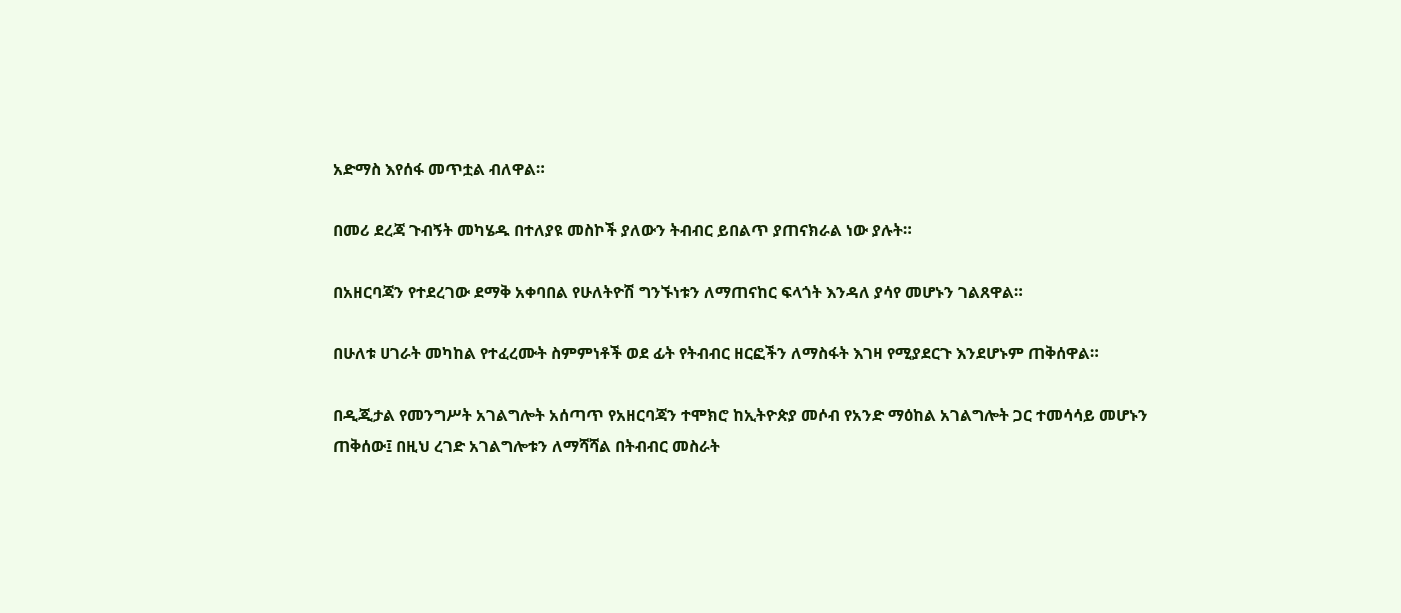አድማስ እየሰፋ መጥቷል ብለዋል።

በመሪ ደረጃ ጉብኝት መካሄዱ በተለያዩ መስኮች ያለውን ትብብር ይበልጥ ያጠናክራል ነው ያሉት።

በአዘርባጃን የተደረገው ደማቅ አቀባበል የሁለትዮሽ ግንኙነቱን ለማጠናከር ፍላጎት እንዳለ ያሳየ መሆኑን ገልጸዋል።

በሁለቱ ሀገራት መካከል የተፈረሙት ስምምነቶች ወደ ፊት የትብብር ዘርፎችን ለማስፋት እገዛ የሚያደርጉ እንደሆኑም ጠቅሰዋል።

በዲጂታል የመንግሥት አገልግሎት አሰጣጥ የአዘርባጃን ተሞክሮ ከኢትዮጵያ መሶብ የአንድ ማዕከል አገልግሎት ጋር ተመሳሳይ መሆኑን ጠቅሰው፤ በዚህ ረገድ አገልግሎቱን ለማሻሻል በትብብር መስራት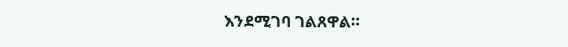እንደሚገባ ገልጸዋል።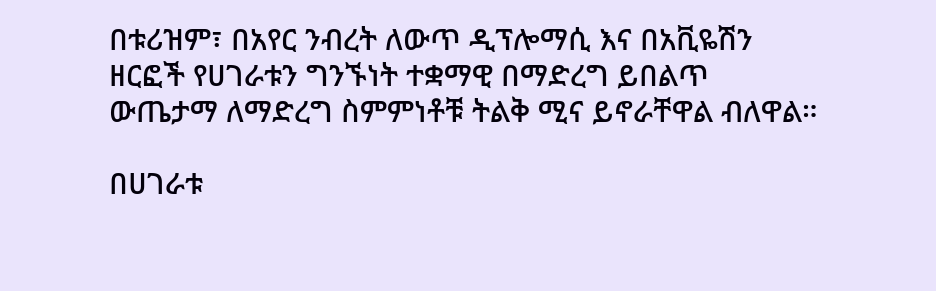በቱሪዝም፣ በአየር ንብረት ለውጥ ዲፕሎማሲ እና በአቪዬሽን ዘርፎች የሀገራቱን ግንኙነት ተቋማዊ በማድረግ ይበልጥ ውጤታማ ለማድረግ ስምምነቶቹ ትልቅ ሚና ይኖራቸዋል ብለዋል።

በሀገራቱ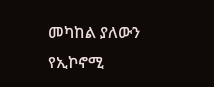መካከል ያለውን የኢኮኖሚ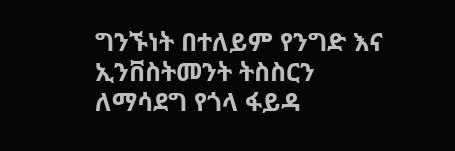ግንኙነት በተለይም የንግድ እና ኢንቨስትመንት ትስስርን ለማሳደግ የጎላ ፋይዳ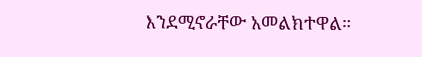እንደሚኖራቸው አመልክተዋል።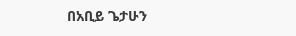በአቢይ ጌታሁን